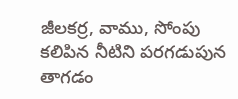జీలకర్ర, వాము, సోంపు కలిపిన నీటిని పరగడుపున తాగడం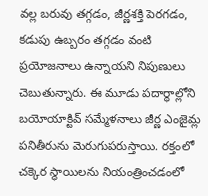వల్ల బరువు తగ్గడం, జీర్ణశక్తి పెరగడం, కడుపు ఉబ్బరం తగ్గడం వంటి ప్రయోజనాలు ఉన్నాయని నిపుణులు చెబుతున్నారు. ఈ మూడు పదార్థాల్లోని బయోయాక్టివ్ సమ్మేళనాలు జీర్ణ ఎంజైమ్ల పనితీరును మెరుగుపరుస్తాయి. రక్తంలో చక్కెర స్థాయిలను నియంత్రించడంలో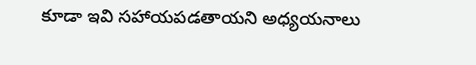కూడా ఇవి సహాయపడతాయని అధ్యయనాలు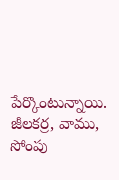పేర్కొంటున్నాయి.
జీలకర్ర, వాము, సోంపు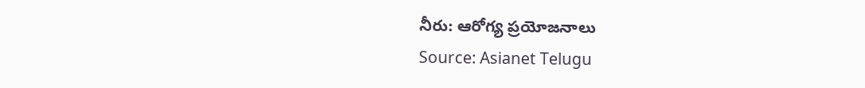నీరు: ఆరోగ్య ప్రయోజనాలు
Source: Asianet Telugu